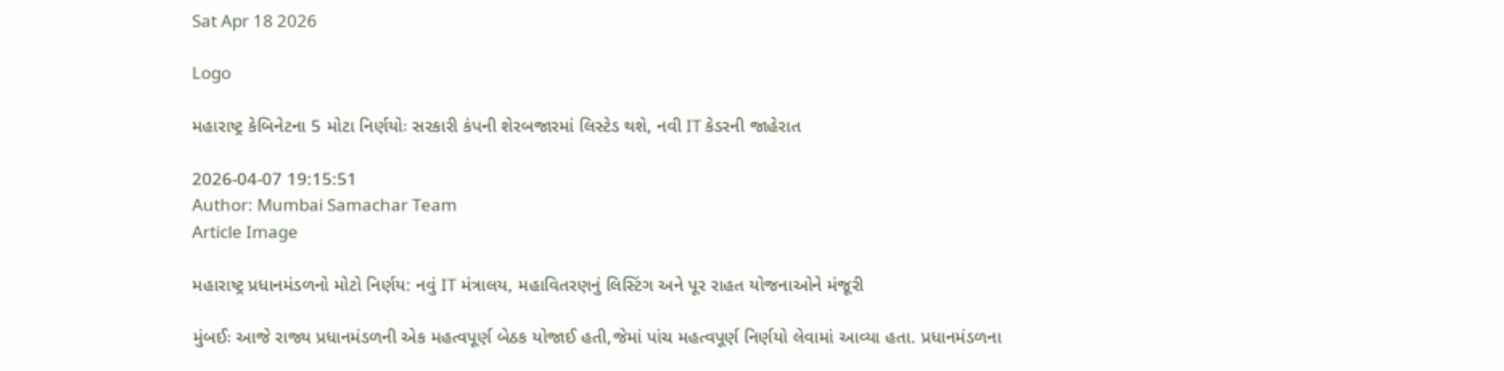Sat Apr 18 2026

Logo

મહારાષ્ટ્ર કેબિનેટના 5 મોટા નિર્ણયોઃ સરકારી કંપની શેરબજારમાં લિસ્ટેડ થશે, નવી IT કેડરની જાહેરાત

2026-04-07 19:15:51
Author: Mumbai Samachar Team
Article Image

મહારાષ્ટ્ર પ્રધાનમંડળનો મોટો નિર્ણય: નવું IT મંત્રાલય, મહાવિતરણનું લિસ્ટિંગ અને પૂર રાહત યોજનાઓને મંજૂરી

મુંબઈઃ આજે રાજ્ય પ્રધાનમંડળની એક મહત્વપૂર્ણ બેઠક યોજાઈ હતી,જેમાં પાંચ મહત્વપૂર્ણ નિર્ણયો લેવામાં આવ્યા હતા. પ્રધાનમંડળના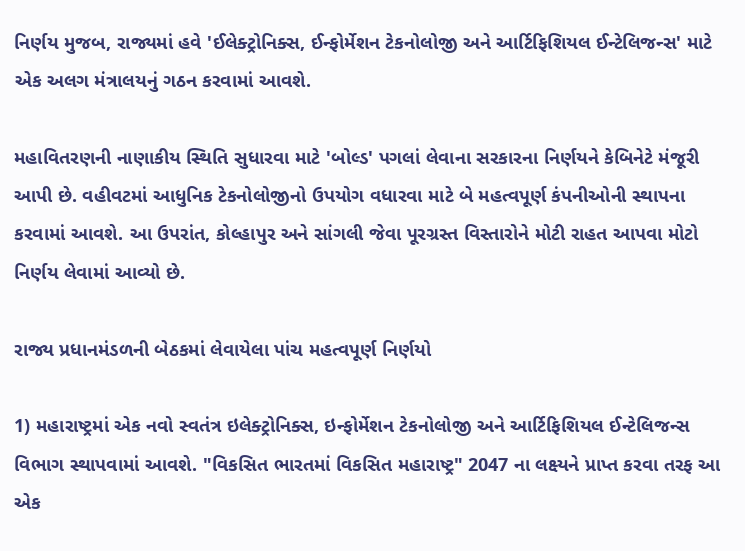નિર્ણય મુજબ, રાજ્યમાં હવે 'ઈલેક્ટ્રોનિક્સ, ઈન્ફોર્મેશન ટેકનોલોજી અને આર્ટિફિશિયલ ઈન્ટેલિજન્સ' માટે એક અલગ મંત્રાલયનું ગઠન કરવામાં આવશે.

મહાવિતરણની નાણાકીય સ્થિતિ સુધારવા માટે 'બોલ્ડ' પગલાં લેવાના સરકારના નિર્ણયને કેબિનેટે મંજૂરી આપી છે. વહીવટમાં આધુનિક ટેકનોલોજીનો ઉપયોગ વધારવા માટે બે મહત્વપૂર્ણ કંપનીઓની સ્થાપના કરવામાં આવશે. આ ઉપરાંત, કોલ્હાપુર અને સાંગલી જેવા પૂરગ્રસ્ત વિસ્તારોને મોટી રાહત આપવા મોટો નિર્ણય લેવામાં આવ્યો છે.

રાજ્ય પ્રધાનમંડળની બેઠકમાં લેવાયેલા પાંચ મહત્વપૂર્ણ નિર્ણયો

1) મહારાષ્ટ્રમાં એક નવો સ્વતંત્ર ઇલેક્ટ્રોનિક્સ, ઇન્ફોર્મેશન ટેકનોલોજી અને આર્ટિફિશિયલ ઈન્ટેલિજન્સ વિભાગ સ્થાપવામાં આવશે. "વિકસિત ભારતમાં વિકસિત મહારાષ્ટ્ર" 2047 ના લક્ષ્યને પ્રાપ્ત કરવા તરફ આ એક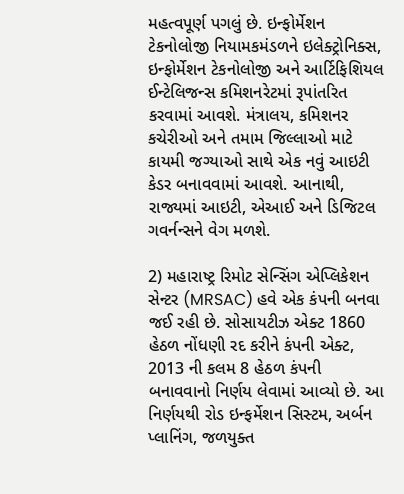મહત્વપૂર્ણ પગલું છે. ઇન્ફોર્મેશન ટેકનોલોજી નિયામકમંડળને ઇલેક્ટ્રોનિક્સ, ઇન્ફોર્મેશન ટેકનોલોજી અને આર્ટિફિશિયલ ઈન્ટેલિજન્સ કમિશનરેટમાં રૂપાંતરિત કરવામાં આવશે. મંત્રાલય, કમિશનર કચેરીઓ અને તમામ જિલ્લાઓ માટે કાયમી જગ્યાઓ સાથે એક નવું આઇટી કેડર બનાવવામાં આવશે. આનાથી, રાજ્યમાં આઇટી, એઆઈ અને ડિજિટલ ગવર્નન્સને વેગ મળશે.

2) મહારાષ્ટ્ર રિમોટ સેન્સિંગ એપ્લિકેશન સેન્ટર (MRSAC) હવે એક કંપની બનવા જઈ રહી છે. સોસાયટીઝ એક્ટ 1860 હેઠળ નોંધણી રદ કરીને કંપની એક્ટ, 2013 ની કલમ 8 હેઠળ કંપની બનાવવાનો નિર્ણય લેવામાં આવ્યો છે. આ નિર્ણયથી રોડ ઇન્ફર્મેશન સિસ્ટમ, અર્બન પ્લાનિંગ, જળયુક્ત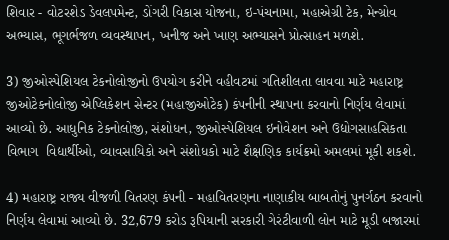શિવાર - વોટરશેડ ડેવલપમેન્ટ, ડોંગરી વિકાસ યોજના, ઇ-પંચનામા, મહાએગ્રી ટેક, મેન્ગ્રોવ અભ્યાસ, ભૂગર્ભજળ વ્યવસ્થાપન, ખનીજ અને ખાણ અભ્યાસને પ્રોત્સાહન મળશે.

3) જીઓસ્પેશિયલ ટેકનોલોજીનો ઉપયોગ કરીને વહીવટમાં ગતિશીલતા લાવવા માટે મહારાષ્ટ્ર જીઓટેકનોલોજી એપ્લિકેશન સેન્ટર (મહાજીઓટેક) કંપનીની સ્થાપના કરવાનો નિર્ણય લેવામાં આવ્યો છે. આધુનિક ટેકનોલોજી, સંશોધન, જીઓસ્પેશિયલ ઇનોવેશન અને ઉદ્યોગસાહસિકતા વિભાગ  વિદ્યાર્થીઓ, વ્યાવસાયિકો અને સંશોધકો માટે શૈક્ષણિક કાર્યક્રમો અમલમાં મૂકી શકશે.

4) મહારાષ્ટ્ર રાજ્ય વીજળી વિતરણ કંપની - મહાવિતરણના નાણાકીય બાબતોનું પુનર્ગઠન કરવાનો નિર્ણય લેવામાં આવ્યો છે. 32,679 કરોડ રૂપિયાની સરકારી ગેરંટીવાળી લોન માટે મૂડી બજારમાં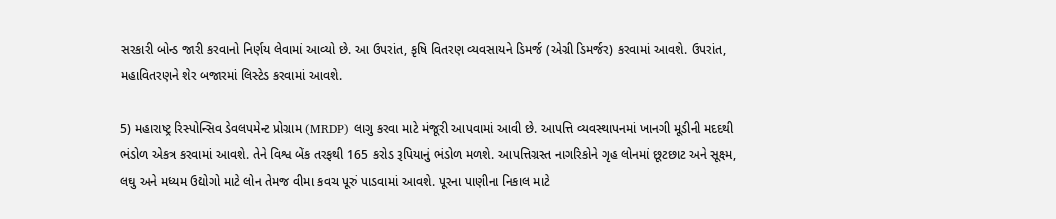સરકારી બોન્ડ જારી કરવાનો નિર્ણય લેવામાં આવ્યો છે. આ ઉપરાંત, કૃષિ વિતરણ વ્યવસાયને ડિમર્જ (એગ્રી ડિમર્જર) કરવામાં આવશે. ઉપરાંત, મહાવિતરણને શેર બજારમાં લિસ્ટેડ કરવામાં આવશે.

5) મહારાષ્ટ્ર રિસ્પોન્સિવ ડેવલપમેન્ટ પ્રોગ્રામ (MRDP) લાગુ કરવા માટે મંજૂરી આપવામાં આવી છે. આપત્તિ વ્યવસ્થાપનમાં ખાનગી મૂડીની મદદથી ભંડોળ એકત્ર કરવામાં આવશે. તેને વિશ્વ બેંક તરફથી 165 કરોડ રૂપિયાનું ભંડોળ મળશે. આપત્તિગ્રસ્ત નાગરિકોને ગૃહ લોનમાં છૂટછાટ અને સૂક્ષ્મ, લઘુ અને મધ્યમ ઉદ્યોગો માટે લોન તેમજ વીમા કવચ પૂરું પાડવામાં આવશે. પૂરના પાણીના નિકાલ માટે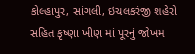કોલ્હાપુર, સાંગલી, ઇચલકરંજી શહેરો સહિત કૃષ્ણા ખીણ માં પૂરનું જોખમ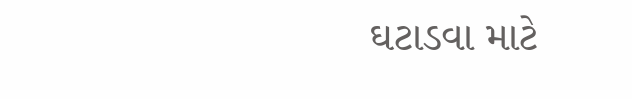ઘટાડવા માટે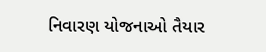નિવારણ યોજનાઓ તૈયાર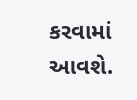કરવામાં આવશે.